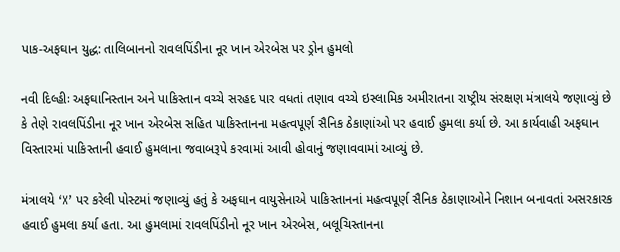પાક-અફઘાન યુદ્ધ: તાલિબાનનો રાવલપિંડીના નૂર ખાન એરબેસ પર ડ્રોન હુમલો

નવી દિલ્હીઃ અફઘાનિસ્તાન અને પાકિસ્તાન વચ્ચે સરહદ પાર વધતાં તણાવ વચ્ચે ઇસ્લામિક અમીરાતના રાષ્ટ્રીય સંરક્ષણ મંત્રાલયે જણાવ્યું છે કે તેણે રાવલપિંડીના નૂર ખાન એરબેસ સહિત પાકિસ્તાનના મહત્વપૂર્ણ સૈનિક ઠેકાણાંઓ પર હવાઈ હુમલા કર્યા છે. આ કાર્યવાહી અફઘાન વિસ્તારમાં પાકિસ્તાની હવાઈ હુમલાના જવાબરૂપે કરવામાં આવી હોવાનું જણાવવામાં આવ્યું છે.

મંત્રાલયે ‘X’ પર કરેલી પોસ્ટમાં જણાવ્યું હતું કે અફઘાન વાયુસેનાએ પાકિસ્તાનનાં મહત્વપૂર્ણ સૈનિક ઠેકાણાઓને નિશાન બનાવતાં અસરકારક હવાઈ હુમલા કર્યા હતા. આ હુમલામાં રાવલપિંડીનો નૂર ખાન એરબેસ, બલૂચિસ્તાનના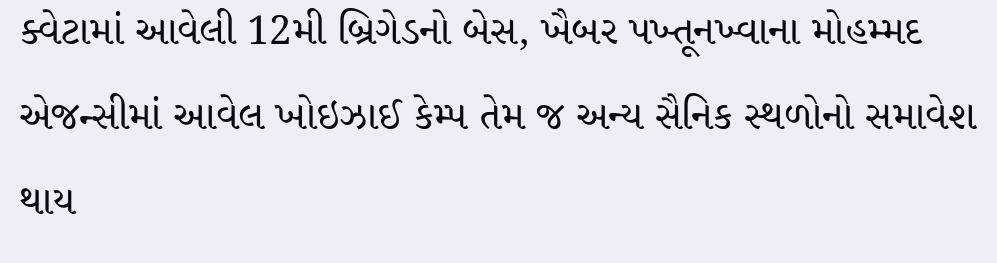ક્વેટામાં આવેલી 12મી બ્રિગેડનો બેસ, ખૈબર પખ્તૂનખ્વાના મોહમ્મદ એજન્સીમાં આવેલ ખોઇઝાઈ કેમ્પ તેમ જ અન્ય સૈનિક સ્થળોનો સમાવેશ થાય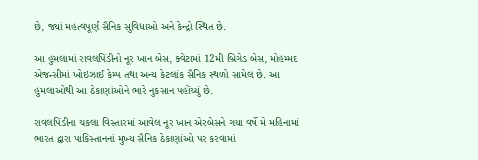છે, જ્યાં મહત્વપૂર્ણ સૈનિક સુવિધાઓ અને કેન્દ્રો સ્થિત છે.

આ હુમલામાં રાવલપિંડીનો નૂર ખાન બેસ, ક્વેટામાં 12મી બ્રિગેડ બેસ, મોહમ્મદ એજન્સીમાં ખોઇઝાઈ કેમ્પ તથા અન્ય કેટલાંક સૈનિક સ્થળો સામેલ છે. આ હુમલાઓથી આ ઠેકાણાંઓને ભારે નુકસાન પહોંચ્યું છે.

રાવલપિંડીના ચકલા વિસ્તારમાં આવેલ નૂર ખાન એરબેસને ગયા વર્ષે મે મહિનામાં ભારત દ્વારા પાકિસ્તાનનાં મુખ્ય સૈનિક ઠેકાણાંઓ પર કરવામાં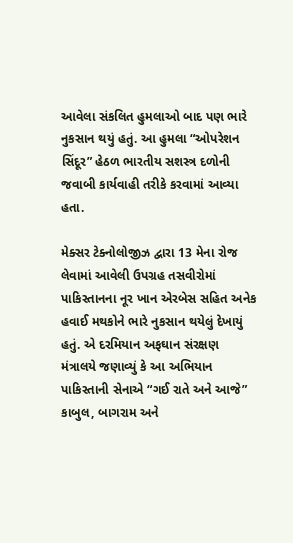આવેલા સંકલિત હુમલાઓ બાદ પણ ભારે નુકસાન થયું હતું. આ હુમલા “ઓપરેશન સિંદૂર” હેઠળ ભારતીય સશસ્ત્ર દળોની જવાબી કાર્યવાહી તરીકે કરવામાં આવ્યા હતા.

મેક્સર ટેક્નોલોજીઝ દ્વારા 13 મેના રોજ લેવામાં આવેલી ઉપગ્રહ તસવીરોમાં પાકિસ્તાનના નૂર ખાન એરબેસ સહિત અનેક હવાઈ મથકોને ભારે નુકસાન થયેલું દેખાયું હતું. એ દરમિયાન અફઘાન સંરક્ષણ મંત્રાલયે જણાવ્યું કે આ અભિયાન પાકિસ્તાની સેનાએ “ગઈ રાતે અને આજે” કાબુલ, બાગરામ અને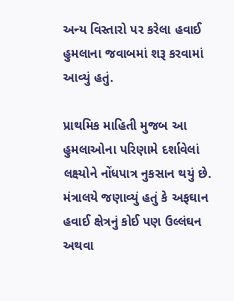અન્ય વિસ્તારો પર કરેલા હવાઈ હુમલાના જવાબમાં શરૂ કરવામાં આવ્યું હતું.

પ્રાથમિક માહિતી મુજબ આ હુમલાઓના પરિણામે દર્શાવેલાં લક્ષ્યોને નોંધપાત્ર નુકસાન થયું છે. મંત્રાલયે જણાવ્યું હતું કે અફઘાન હવાઈ ક્ષેત્રનું કોઈ પણ ઉલ્લંઘન અથવા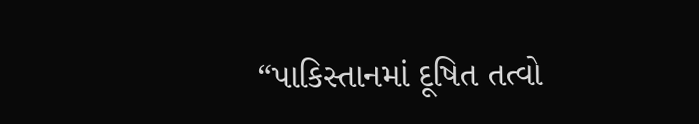“પાકિસ્તાનમાં દૂષિત તત્વો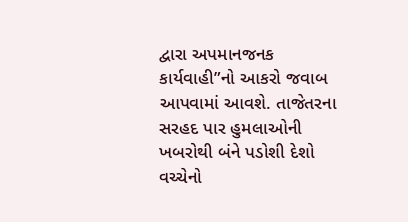દ્વારા અપમાનજનક કાર્યવાહી”નો આકરો જવાબ આપવામાં આવશે. તાજેતરના સરહદ પાર હુમલાઓની ખબરોથી બંને પડોશી દેશો વચ્ચેનો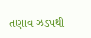તણાવ ઝડપથી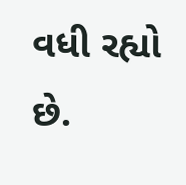વધી રહ્યો છે.